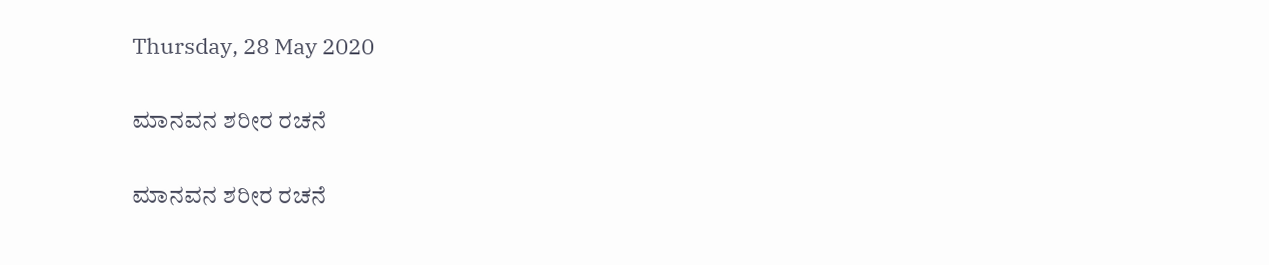Thursday, 28 May 2020

ಮಾನವನ ಶರೀರ ರಚನೆ

ಮಾನವನ ಶರೀರ ರಚನೆ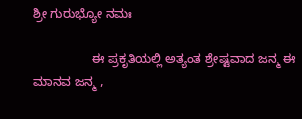ಶ್ರೀ ಗುರುಭ್ಯೋ ನಮಃ

                 ಈ ಪ್ರಕೃತಿಯಲ್ಲಿ ಅತ್ಯಂತ ಶ್ರೇಷ್ಟವಾದ ಜನ್ಮ ಈ ಮಾನವ ಜನ್ಮ ,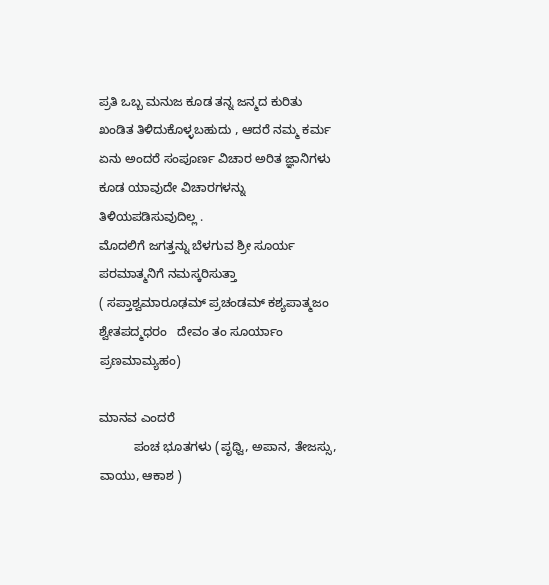ಪ್ರತಿ ಒಬ್ಬ ಮನುಜ ಕೂಡ ತನ್ನ ಜನ್ಮದ ಕುರಿತು ಖಂಡಿತ ತಿಳಿದುಕೊಳ್ಳಬಹುದು , ಆದರೆ ನಮ್ಮ ಕರ್ಮ ಏನು ಅಂದರೆ ಸಂಪೂರ್ಣ ವಿಚಾರ ಅರಿತ ಜ್ಞಾನಿಗಳು ಕೂಡ ಯಾವುದೇ ವಿಚಾರಗಳನ್ನು ತಿಳಿಯಪಡಿಸುವುದಿಲ್ಲ .
ಮೊದಲಿಗೆ ಜಗತ್ತನ್ನು ಬೆಳಗುವ ಶ್ರೀ ಸೂರ್ಯ ಪರಮಾತ್ಮನಿಗೆ ನಮಸ್ಕರಿಸುತ್ತಾ
( ಸಪ್ತಾಶ್ವಮಾರೂಢಮ್ ಪ್ರಚಂಡಮ್ ಕಶ್ಯಪಾತ್ಮಜಂ ಶ್ವೇತಪದ್ಮಧರಂ   ದೇವಂ ತಂ ಸೂರ್ಯಾಂ ಪ್ರಣಮಾಮ್ಯಹಂ)

ಮಾನವ ಎಂದರೆ
          ಪಂಚ ಭೂತಗಳು (ಪೃಥ್ವಿ, ಅಪಾನ, ತೇಜಸ್ಸು, ವಾಯು, ಆಕಾಶ )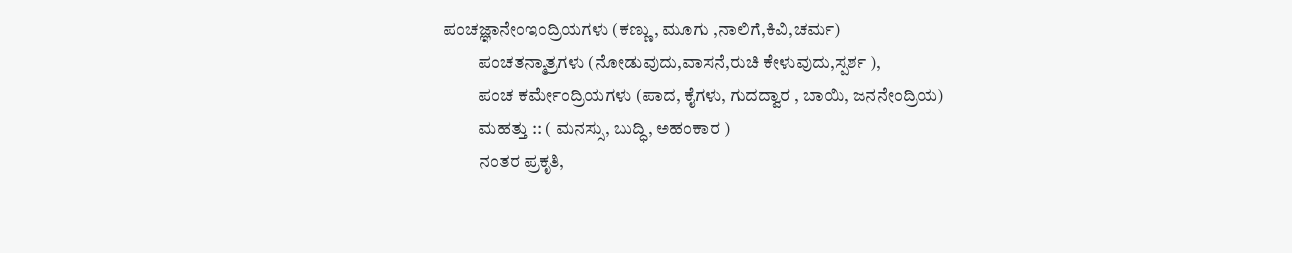ಪಂಚಜ್ಞಾನೇಂಇಂದ್ರಿಯಗಳು (ಕಣ್ಣು, ಮೂಗು ,ನಾಲಿಗೆ,ಕಿವಿ,ಚರ್ಮ)
          ಪಂಚತನ್ಮಾತ್ರಗಳು (ನೋಡುವುದು,ವಾಸನೆ,ರುಚಿ ಕೇಳುವುದು,ಸ್ಪರ್ಶ ),
          ಪಂಚ ಕರ್ಮೇಂದ್ರಿಯಗಳು (ಪಾದ, ಕೈಗಳು, ಗುದದ್ವಾರ , ಬಾಯಿ, ಜನನೇಂದ್ರಿಯ)
          ಮಹತ್ತು :: ( ಮನಸ್ಸು, ಬುದ್ಧಿ, ಅಹಂಕಾರ )
          ನಂತರ ಪ್ರಕೃತಿ,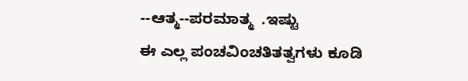--ಆತ್ಮ--ಪರಮಾತ್ಮ  .ಇಷ್ಟು
ಈ ಎಲ್ಲ ಪಂಚವಿಂಚತಿತತ್ವಗಳು ಕೂಡಿ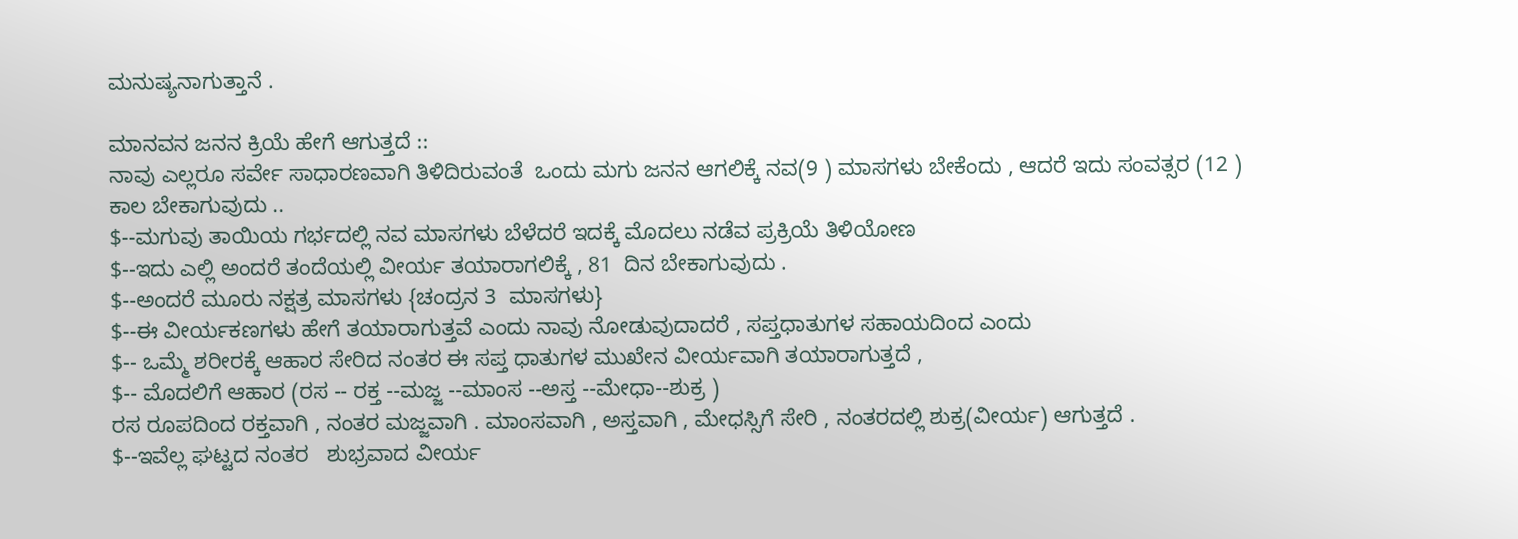ಮನುಷ್ಯನಾಗುತ್ತಾನೆ .

ಮಾನವನ ಜನನ ಕ್ರಿಯೆ ಹೇಗೆ ಆಗುತ್ತದೆ ::
ನಾವು ಎಲ್ಲರೂ ಸರ್ವೇ ಸಾಧಾರಣವಾಗಿ ತಿಳಿದಿರುವಂತೆ  ಒಂದು ಮಗು ಜನನ ಆಗಲಿಕ್ಕೆ ನವ(9 ) ಮಾಸಗಳು ಬೇಕೆಂದು , ಆದರೆ ಇದು ಸಂವತ್ಸರ (12 ) ಕಾಲ ಬೇಕಾಗುವುದು ..
$--ಮಗುವು ತಾಯಿಯ ಗರ್ಭದಲ್ಲಿ ನವ ಮಾಸಗಳು ಬೆಳೆದರೆ ಇದಕ್ಕೆ ಮೊದಲು ನಡೆವ ಪ್ರಕ್ರಿಯೆ ತಿಳಿಯೋಣ
$--ಇದು ಎಲ್ಲಿ ಅಂದರೆ ತಂದೆಯಲ್ಲಿ ವೀರ್ಯ ತಯಾರಾಗಲಿಕ್ಕೆ , 81  ದಿನ ಬೇಕಾಗುವುದು .
$--ಅಂದರೆ ಮೂರು ನಕ್ಷತ್ರ ಮಾಸಗಳು {ಚಂದ್ರನ 3  ಮಾಸಗಳು}
$--ಈ ವೀರ್ಯಕಣಗಳು ಹೇಗೆ ತಯಾರಾಗುತ್ತವೆ ಎಂದು ನಾವು ನೋಡುವುದಾದರೆ , ಸಪ್ತಧಾತುಗಳ ಸಹಾಯದಿಂದ ಎಂದು
$-- ಒಮ್ಮೆ ಶರೀರಕ್ಕೆ ಆಹಾರ ಸೇರಿದ ನಂತರ ಈ ಸಪ್ತ ಧಾತುಗಳ ಮುಖೇನ ವೀರ್ಯವಾಗಿ ತಯಾರಾಗುತ್ತದೆ ,
$-- ಮೊದಲಿಗೆ ಆಹಾರ (ರಸ -- ರಕ್ತ --ಮಜ್ಜ --ಮಾಂಸ --ಅಸ್ತ --ಮೇಧಾ--ಶುಕ್ರ )
ರಸ ರೂಪದಿಂದ ರಕ್ತವಾಗಿ , ನಂತರ ಮಜ್ಜವಾಗಿ . ಮಾಂಸವಾಗಿ , ಅಸ್ತವಾಗಿ , ಮೇಧಸ್ಸಿಗೆ ಸೇರಿ , ನಂತರದಲ್ಲಿ ಶುಕ್ರ(ವೀರ್ಯ) ಆಗುತ್ತದೆ .
$--ಇವೆಲ್ಲ ಘಟ್ಟದ ನಂತರ   ಶುಭ್ರವಾದ ವೀರ್ಯ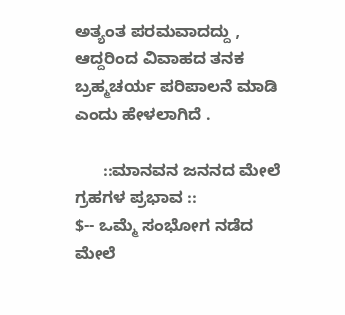ಅತ್ಯಂತ ಪರಮವಾದದ್ದು , ಆದ್ದರಿಂದ ವಿವಾಹದ ತನಕ ಬ್ರಹ್ಮಚರ್ಯ ಪರಿಪಾಲನೆ ಮಾಡಿ ಎಂದು ಹೇಳಲಾಗಿದೆ .

      ::ಮಾನವನ ಜನನದ ಮೇಲೆ ಗ್ರಹಗಳ ಪ್ರಭಾವ ::
$-- ಒಮ್ಮೆ ಸಂಭೋಗ ನಡೆದ ಮೇಲೆ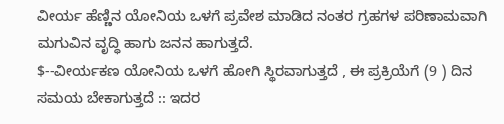ವೀರ್ಯ ಹೆಣ್ಣಿನ ಯೋನಿಯ ಒಳಗೆ ಪ್ರವೇಶ ಮಾಡಿದ ನಂತರ ಗ್ರಹಗಳ ಪರಿಣಾಮವಾಗಿ ಮಗುವಿನ ವೃದ್ಧಿ ಹಾಗು ಜನನ ಹಾಗುತ್ತದೆ.
$--ವೀರ್ಯಕಣ ಯೋನಿಯ ಒಳಗೆ ಹೋಗಿ ಸ್ಥಿರವಾಗುತ್ತದೆ , ಈ ಪ್ರಕ್ರಿಯೆಗೆ (9 ) ದಿನ ಸಮಯ ಬೇಕಾಗುತ್ತದೆ :: ಇದರ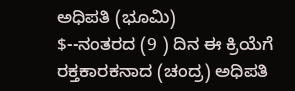ಅಧಿಪತಿ (ಭೂಮಿ)
$--ನಂತರದ (9 ) ದಿನ ಈ ಕ್ರಿಯೆಗೆ ರಕ್ತಕಾರಕನಾದ (ಚಂದ್ರ) ಅಧಿಪತಿ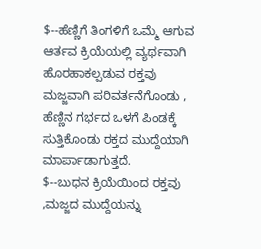$--ಹೆಣ್ಣಿಗೆ ತಿಂಗಳಿಗೆ ಒಮ್ಮೆ ಆಗುವ ಆರ್ತವ ಕ್ರಿಯೆಯಲ್ಲಿ ವ್ಯರ್ಥವಾಗಿ ಹೊರಹಾಕಲ್ಪಡುವ ರಕ್ತವು ಮಜ್ಜವಾಗಿ ಪರಿವರ್ತನೆಗೊಂಡು , ಹೆಣ್ಣಿನ ಗರ್ಭದ ಒಳಗೆ ಪಿಂಡಕ್ಕೆ ಸುತ್ತಿಕೊಂಡು ರಕ್ತದ ಮುದ್ದೆಯಾಗಿ ಮಾರ್ಪಾಡಾಗುತ್ತದೆ.
$--ಬುಧನ ಕ್ರಿಯೆಯಿಂದ ರಕ್ತವು ,ಮಜ್ಜದ ಮುದ್ದೆಯನ್ನು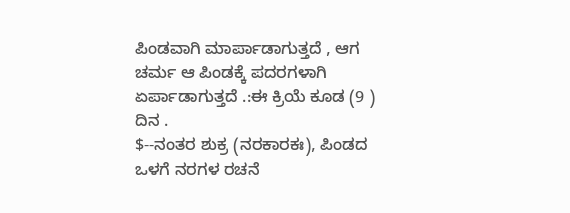ಪಿಂಡವಾಗಿ ಮಾರ್ಪಾಡಾಗುತ್ತದೆ , ಆಗ ಚರ್ಮ ಆ ಪಿಂಡಕ್ಕೆ ಪದರಗಳಾಗಿ ಏರ್ಪಾಡಾಗುತ್ತದೆ .:ಈ ಕ್ರಿಯೆ ಕೂಡ (9 ) ದಿನ .
$--ನಂತರ ಶುಕ್ರ (ನರಕಾರಕಃ), ಪಿಂಡದ ಒಳಗೆ ನರಗಳ ರಚನೆ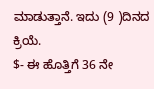ಮಾಡುತ್ತಾನೆ. ಇದು (9 )ದಿನದ ಕ್ರಿಯೆ.
$- ಈ ಹೊತ್ತಿಗೆ 36 ನೇ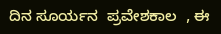ದಿನ ಸೂರ್ಯನ  ಪ್ರವೇಶಕಾಲ  , ಈ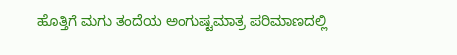ಹೊತ್ತಿಗೆ ಮಗು ತಂದೆಯ ಅಂಗುಷ್ಟಮಾತ್ರ ಪರಿಮಾಣದಲ್ಲಿ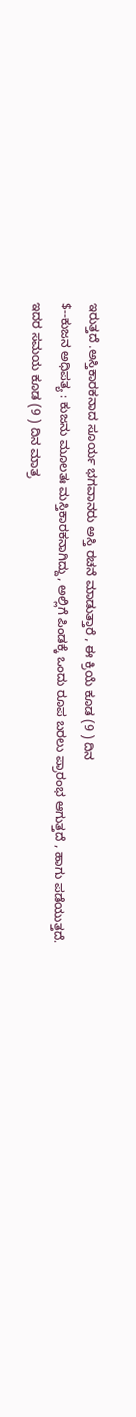ಇರುತ್ತದೆ .ಅಸ್ತಿಕಾರಕನಾದ ಸೂರ್ಯ ಭಗವಾನರು ಅಸ್ತಿ ರಚನೆ ಮಾಡುತ್ತಾರೆ , ಈ ಕ್ರಿಯೆ ಕೂಡ (9 ) ದಿನ
$--ಕುಜನ ಅಧಿಪತ್ಯ : ಕುಜನು ಮೂಲತಃ ಮಸ್ತಿಕಾರಕನಾಗಿದ್ದು, ಅಲ್ಲಿಗೆ ಪಿಂಡಕ್ಕೆ ಒಂದು ರೂಪ ಬರಲು ಪ್ರಾರಂಭ ಆಗುತ್ತದೆ , ಹಾಗು ಪಡೆಯುತ್ತದೆ. ಇದರ ಸಮಯ ಕೂಡ (9 ) ದಿನ ಮಾತ್ರ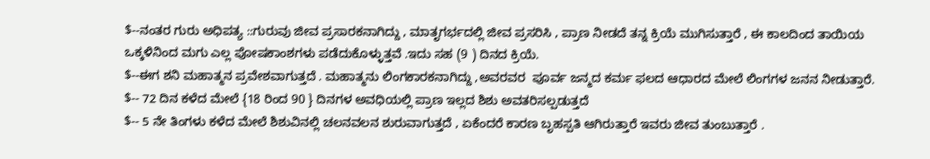$--ನಂತರ ಗುರು ಅಧಿಪತ್ಯ ::ಗುರುವು ಜೀವ ಪ್ರಸಾರಕನಾಗಿದ್ದು , ಮಾತೃಗರ್ಭದಲ್ಲಿ ಜೀವ ಪ್ರಸರಿಸಿ , ಪ್ರಾಣ ನೀಡದೆ ತನ್ನ ಕ್ರಿಯೆ ಮುಗಿಸುತ್ತಾರೆ , ಈ ಕಾಲದಿಂದ ತಾಯಿಯ ಒಕ್ಕಳಿನಿಂದ ಮಗು ಎಲ್ಲ ಪೋಷಕಾಂಶಗಳು ಪಡೆದುಕೊಳ್ಳುತ್ತವೆ .ಇದು ಸಹ (9 ) ದಿನದ ಕ್ರಿಯೆ.
$--ಈಗ ಶನಿ ಮಹಾತ್ಮನ ಪ್ರವೇಶವಾಗುತ್ತದೆ . ಮಹಾತ್ಮನು ಲಿಂಗಕಾರಕನಾಗಿದ್ದು ,ಅವರವರ  ಪೂರ್ವ ಜನ್ಮದ ಕರ್ಮ ಫಲದ ಆಧಾರದ ಮೇಲೆ ಲಿಂಗಗಳ ಜನನ ನೀಡುತ್ತಾರೆ.
$-- 72 ದಿನ ಕಳೆದ ಮೇಲೆ {18 ರಿಂದ 90 } ದಿನಗಳ ಅವಧಿಯಲ್ಲಿ ಪ್ರಾಣ ಇಲ್ಲದ ಶಿಶು ಅವತರಿಸಲ್ಪಡುತ್ತದೆ
$-- 5 ನೇ ತಿಂಗಳು ಕಳೆದ ಮೇಲೆ ಶಿಶುವಿನಲ್ಲಿ ಚಲನವಲನ ಶುರುವಾಗುತ್ತದೆ , ಏಕೆಂದರೆ ಕಾರಣ ಬೃಹಸ್ಪತಿ ಆಗಿರುತ್ತಾರೆ ಇವರು ಜೀವ ತುಂಬುತ್ತಾರೆ .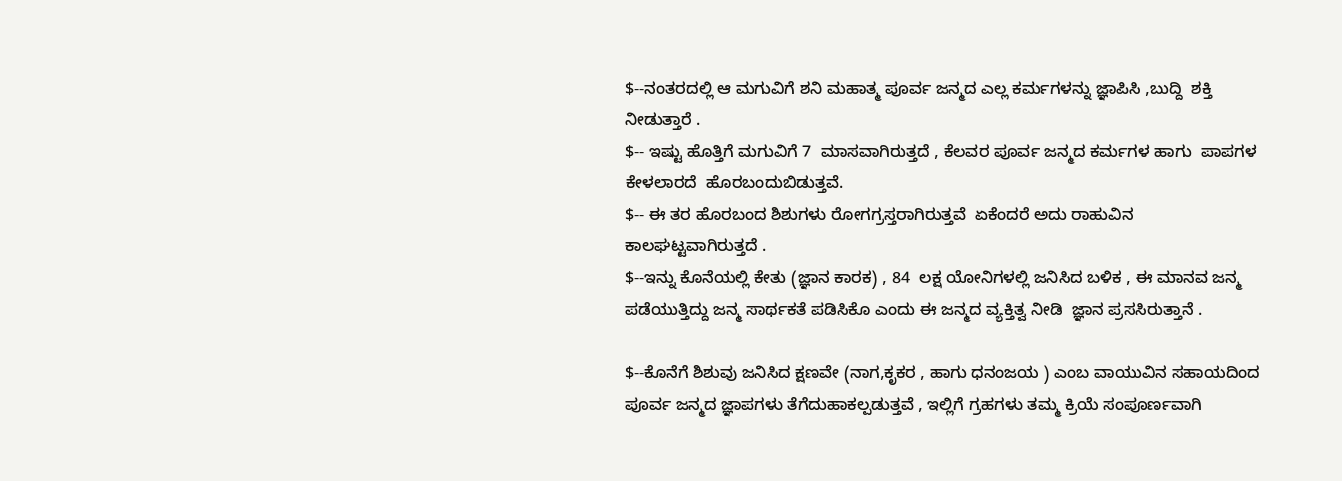$--ನಂತರದಲ್ಲಿ ಆ ಮಗುವಿಗೆ ಶನಿ ಮಹಾತ್ಮ ಪೂರ್ವ ಜನ್ಮದ ಎಲ್ಲ ಕರ್ಮಗಳನ್ನು ಜ್ಞಾಪಿಸಿ ,ಬುದ್ದಿ  ಶಕ್ತಿ ನೀಡುತ್ತಾರೆ .
$-- ಇಷ್ಟು ಹೊತ್ತಿಗೆ ಮಗುವಿಗೆ 7  ಮಾಸವಾಗಿರುತ್ತದೆ , ಕೆಲವರ ಪೂರ್ವ ಜನ್ಮದ ಕರ್ಮಗಳ ಹಾಗು  ಪಾಪಗಳ ಕೇಳಲಾರದೆ  ಹೊರಬಂದುಬಿಡುತ್ತವೆ.
$-- ಈ ತರ ಹೊರಬಂದ ಶಿಶುಗಳು ರೋಗಗ್ರಸ್ತರಾಗಿರುತ್ತವೆ  ಏಕೆಂದರೆ ಅದು ರಾಹುವಿನ ಕಾಲಘಟ್ಟವಾಗಿರುತ್ತದೆ .
$--ಇನ್ನು ಕೊನೆಯಲ್ಲಿ ಕೇತು (ಜ್ಞಾನ ಕಾರಕ) , 84  ಲಕ್ಷ ಯೋನಿಗಳಲ್ಲಿ ಜನಿಸಿದ ಬಳಿಕ , ಈ ಮಾನವ ಜನ್ಮ ಪಡೆಯುತ್ತಿದ್ದು ಜನ್ಮ ಸಾರ್ಥಕತೆ ಪಡಿಸಿಕೊ ಎಂದು ಈ ಜನ್ಮದ ವ್ಯಕ್ತಿತ್ವ ನೀಡಿ  ಜ್ಞಾನ ಪ್ರಸಸಿರುತ್ತಾನೆ .

$--ಕೊನೆಗೆ ಶಿಶುವು ಜನಿಸಿದ ಕ್ಷಣವೇ (ನಾಗ,ಕೃಕರ , ಹಾಗು ಧನಂಜಯ ) ಎಂಬ ವಾಯುವಿನ ಸಹಾಯದಿಂದ ಪೂರ್ವ ಜನ್ಮದ ಜ್ಞಾಪಗಳು ತೆಗೆದುಹಾಕಲ್ಪಡುತ್ತವೆ , ಇಲ್ಲಿಗೆ ಗ್ರಹಗಳು ತಮ್ಮ ಕ್ರಿಯೆ ಸಂಪೂರ್ಣವಾಗಿ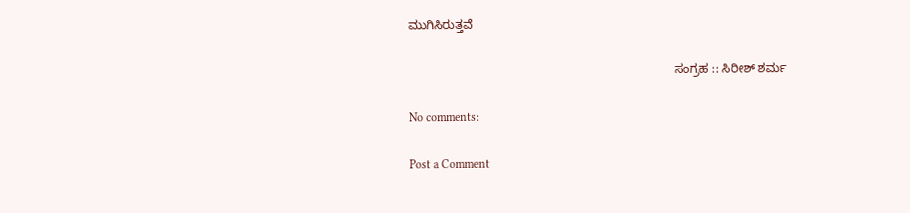ಮುಗಿಸಿರುತ್ತವೆ

                                                                             ಸಂಗ್ರಹ :: ಸಿರೀಶ್ ಶರ್ಮ

No comments:

Post a Comment